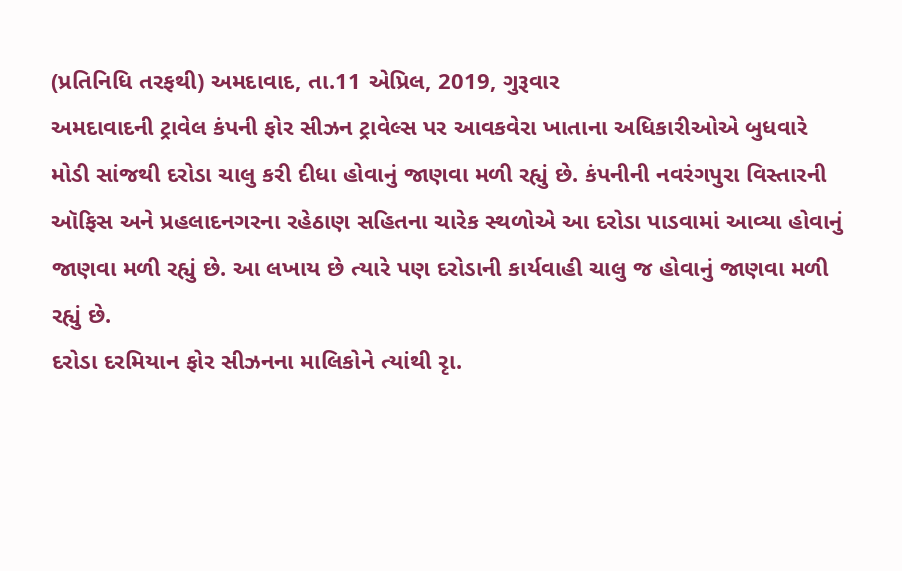(પ્રતિનિધિ તરફથી) અમદાવાદ, તા.11 એપ્રિલ, 2019, ગુરૂવાર
અમદાવાદની ટ્રાવેલ કંપની ફોર સીઝન ટ્રાવેલ્સ પર આવકવેરા ખાતાના અધિકારીઓએ બુધવારે મોડી સાંજથી દરોડા ચાલુ કરી દીધા હોવાનું જાણવા મળી રહ્યું છે. કંપનીની નવરંગપુરા વિસ્તારની ઑફિસ અને પ્રહલાદનગરના રહેઠાણ સહિતના ચારેક સ્થળોએ આ દરોડા પાડવામાં આવ્યા હોવાનું જાણવા મળી રહ્યું છે. આ લખાય છે ત્યારે પણ દરોડાની કાર્યવાહી ચાલુ જ હોવાનું જાણવા મળી રહ્યું છે.
દરોડા દરમિયાન ફોર સીઝનના માલિકોને ત્યાંથી રૃા.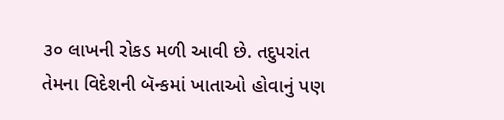૩૦ લાખની રોકડ મળી આવી છે. તદુપરાંત તેમના વિદેશની બૅન્કમાં ખાતાઓ હોવાનું પણ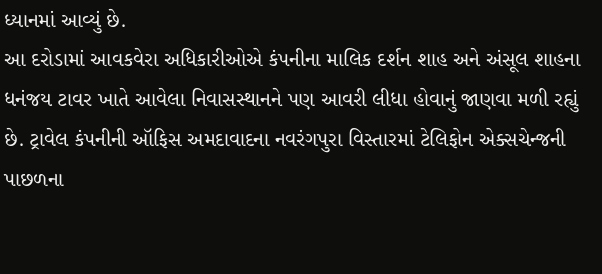ધ્યાનમાં આવ્યું છે.
આ દરોડામાં આવકવેરા અધિકારીઓએ કંપનીના માલિક દર્શન શાહ અને અંસૂલ શાહના ધનંજય ટાવર ખાતે આવેલા નિવાસસ્થાનને પણ આવરી લીધા હોવાનું જાણવા મળી રહ્યું છે. ટ્રાવેલ કંપનીની ઑફિસ અમદાવાદના નવરંગપુરા વિસ્તારમાં ટેલિફોન એક્સચેન્જની પાછળના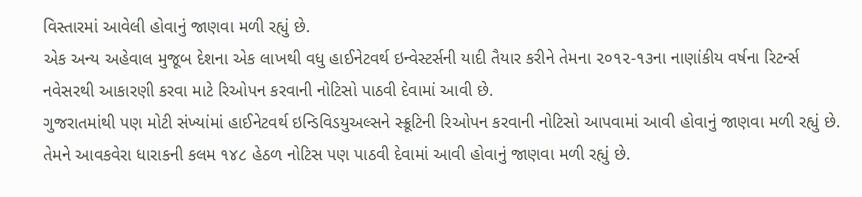વિસ્તારમાં આવેલી હોવાનું જાણવા મળી રહ્યું છે.
એક અન્ય અહેવાલ મુજૂબ દેશના એક લાખથી વધુ હાઈનેટવર્થ ઇન્વેસ્ટર્સની યાદી તૈયાર કરીને તેમના ૨૦૧૨-૧૩ના નાણાંકીય વર્ષના રિટર્ન્સ નવેસરથી આકારણી કરવા માટે રિઓપન કરવાની નોટિસો પાઠવી દેવામાં આવી છે.
ગુજરાતમાંથી પણ મોટી સંખ્યાંમાં હાઈનેટવર્થ ઇન્ડિવિડયુઅલ્સને સ્ક્રૂટિની રિઓપન કરવાની નોટિસો આપવામાં આવી હોવાનું જાણવા મળી રહ્યું છે. તેમને આવકવેરા ધારાકની કલમ ૧૪૮ હેઠળ નોટિસ પણ પાઠવી દેવામાં આવી હોવાનું જાણવા મળી રહ્યું છે.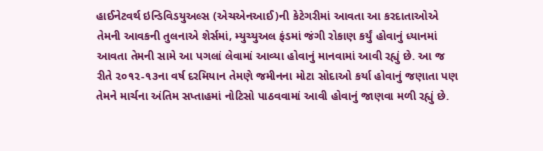હાઈનેટવર્થ ઇન્ડિવિડયુઅલ્સ (એચએનઆઈ)ની કેટેગરીમાં આવતા આ કરદાતાઓએ તેમની આવકની તુલનાએ શેર્સમાં, મ્યુચ્યુઅલ ફંડમાં જંગી રોકાણ કર્યું હોવાનું ધ્યાનમાં આવતા તેમની સામે આ પગલાં લેવામાં આવ્યા હોવાનું માનવામાં આવી રહ્યું છે. આ જ રીતે ૨૦૧૨-૧૩ના વર્ષ દરમિયાન તેમણે જમીનના મોટા સોદાઓ કર્યા હોવાનું જણાતા પણ તેમને માર્ચના અંતિમ સપ્તાહમાં નોટિસો પાઠવવામાં આવી હોવાનું જાણવા મળી રહ્યું છે.